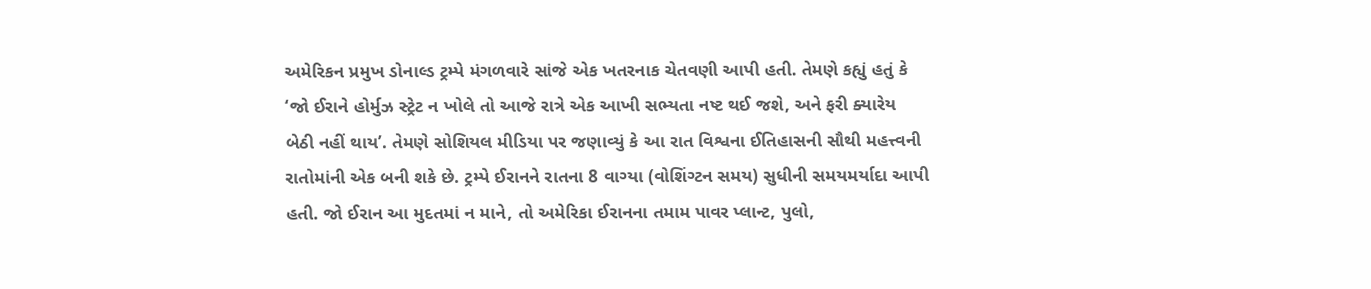અમેરિકન પ્રમુખ ડોનાલ્ડ ટ્રમ્પે મંગળવારે સાંજે એક ખતરનાક ચેતવણી આપી હતી. તેમણે કહ્યું હતું કે ‘જો ઈરાને હોર્મુઝ સ્ટ્રેટ ન ખોલે તો આજે રાત્રે એક આખી સભ્યતા નષ્ટ થઈ જશે, અને ફરી ક્યારેય બેઠી નહીં થાય’. તેમણે સોશિયલ મીડિયા પર જણાવ્યું કે આ રાત વિશ્વના ઈતિહાસની સૌથી મહત્ત્વની રાતોમાંની એક બની શકે છે. ટ્રમ્પે ઈરાનને રાતના 8 વાગ્યા (વોશિંગ્ટન સમય) સુધીની સમયમર્યાદા આપી હતી. જો ઈરાન આ મુદતમાં ન માને, તો અમેરિકા ઈરાનના તમામ પાવર પ્લાન્ટ, પુલો,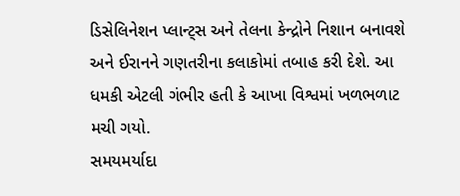ડિસેલિનેશન પ્લાન્ટ્સ અને તેલના કેન્દ્રોને નિશાન બનાવશે અને ઈરાનને ગણતરીના કલાકોમાં તબાહ કરી દેશે. આ ધમકી એટલી ગંભીર હતી કે આખા વિશ્વમાં ખળભળાટ મચી ગયો.
સમયમર્યાદા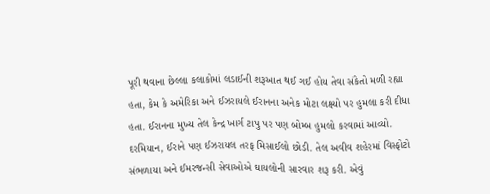પૂરી થવાના છેલ્લા કલાકોમાં લડાઈની શરૂઆત થઈ ગઈ હોય તેવા સંકેતો મળી રહ્યા હતા, કેમ કે અમેરિકા અને ઈઝરાયલે ઈરાનના અનેક મોટા લક્ષ્યો પર હુમલા કરી દીધા હતા. ઈરાનના મુખ્ય તેલ કેન્દ્ર ખાર્ગ ટાપુ પર પણ બોમ્બ હુમલો કરવામાં આવ્યો. દરમિયાન, ઈરાને પણ ઈઝરાયલ તરફ મિસાઈલો છોડી. તેલ અવીવ શહેરમાં વિસ્ફોટો સંભળાયા અને ઈમરજન્સી સેવાઓએ ઘાયલોની સારવાર શરૂ કરી. એવું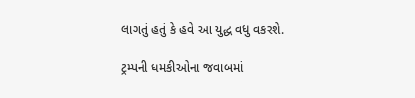લાગતું હતું કે હવે આ યુદ્ધ વધુ વકરશે.

ટ્રમ્પની ધમકીઓના જવાબમાં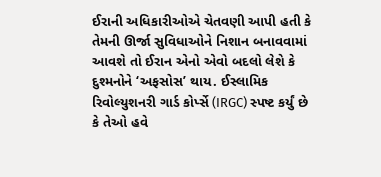ઈરાની અધિકારીઓએ ચેતવણી આપી હતી કે તેમની ઊર્જા સુવિધાઓને નિશાન બનાવવામાં આવશે તો ઈરાન એનો એવો બદલો લેશે કે દુશ્મનોને ‘અફસોસ’ થાય. ઈસ્લામિક રિવોલ્યુશનરી ગાર્ડ કોર્પ્સે (IRGC) સ્પષ્ટ કર્યું છે કે તેઓ હવે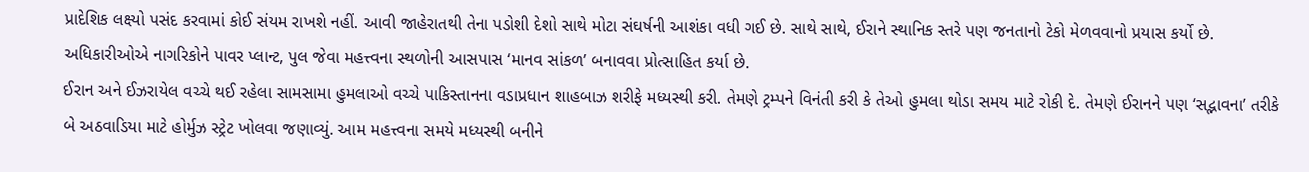પ્રાદેશિક લક્ષ્યો પસંદ કરવામાં કોઈ સંયમ રાખશે નહીં. આવી જાહેરાતથી તેના પડોશી દેશો સાથે મોટા સંઘર્ષની આશંકા વધી ગઈ છે. સાથે સાથે, ઈરાને સ્થાનિક સ્તરે પણ જનતાનો ટેકો મેળવવાનો પ્રયાસ કર્યો છે. અધિકારીઓએ નાગરિકોને પાવર પ્લાન્ટ, પુલ જેવા મહત્ત્વના સ્થળોની આસપાસ ‘માનવ સાંકળ’ બનાવવા પ્રોત્સાહિત કર્યા છે.
ઈરાન અને ઈઝરાયેલ વચ્ચે થઈ રહેલા સામસામા હુમલાઓ વચ્ચે પાકિસ્તાનના વડાપ્રધાન શાહબાઝ શરીફે મધ્યસ્થી કરી. તેમણે ટ્રમ્પને વિનંતી કરી કે તેઓ હુમલા થોડા સમય માટે રોકી દે. તેમણે ઈરાનને પણ ‘સદ્ભાવના’ તરીકે બે અઠવાડિયા માટે હોર્મુઝ સ્ટ્રેટ ખોલવા જણાવ્યું. આમ મહત્ત્વના સમયે મધ્યસ્થી બનીને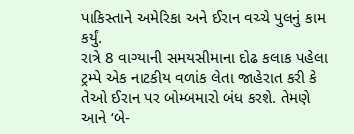પાકિસ્તાને અમેરિકા અને ઈરાન વચ્ચે પુલનું કામ કર્યું.
રાત્રે 8 વાગ્યાની સમયસીમાના દોઢ કલાક પહેલા ટ્રમ્પે એક નાટકીય વળાંક લેતા જાહેરાત કરી કે તેઓ ઈરાન પર બોમ્બમારો બંધ કરશે. તેમણે આને ‘બે-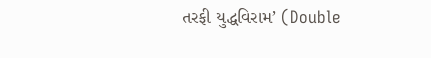તરફી યુદ્ધવિરામ’ (Double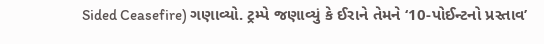Sided Ceasefire) ગણાવ્યો. ટ્રમ્પે જણાવ્યું કે ઈરાને તેમને ‘10-પોઈન્ટનો પ્રસ્તાવ’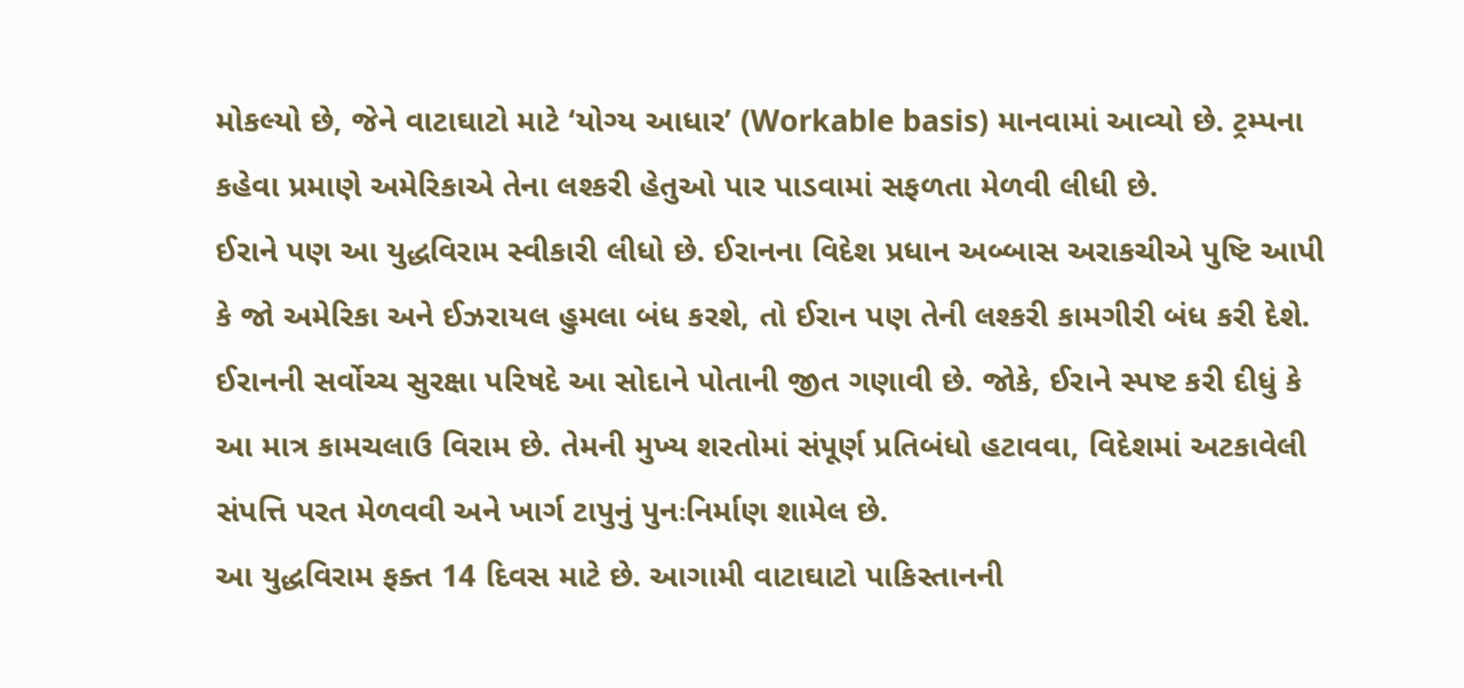મોકલ્યો છે, જેને વાટાઘાટો માટે ‘યોગ્ય આધાર’ (Workable basis) માનવામાં આવ્યો છે. ટ્રમ્પના કહેવા પ્રમાણે અમેરિકાએ તેના લશ્કરી હેતુઓ પાર પાડવામાં સફળતા મેળવી લીધી છે.
ઈરાને પણ આ યુદ્ધવિરામ સ્વીકારી લીધો છે. ઈરાનના વિદેશ પ્રધાન અબ્બાસ અરાકચીએ પુષ્ટિ આપી કે જો અમેરિકા અને ઈઝરાયલ હુમલા બંધ કરશે, તો ઈરાન પણ તેની લશ્કરી કામગીરી બંધ કરી દેશે. ઈરાનની સર્વોચ્ચ સુરક્ષા પરિષદે આ સોદાને પોતાની જીત ગણાવી છે. જોકે, ઈરાને સ્પષ્ટ કરી દીધું કે આ માત્ર કામચલાઉ વિરામ છે. તેમની મુખ્ય શરતોમાં સંપૂર્ણ પ્રતિબંધો હટાવવા, વિદેશમાં અટકાવેલી સંપત્તિ પરત મેળવવી અને ખાર્ગ ટાપુનું પુનઃનિર્માણ શામેલ છે.
આ યુદ્ધવિરામ ફક્ત 14 દિવસ માટે છે. આગામી વાટાઘાટો પાકિસ્તાનની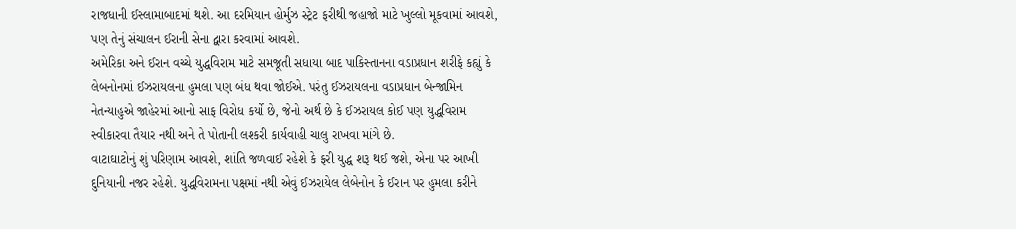રાજધાની ઈસ્લામાબાદમાં થશે. આ દરમિયાન હોર્મુઝ સ્ટ્રેટ ફરીથી જહાજો માટે ખુલ્લો મૂકવામાં આવશે, પણ તેનું સંચાલન ઈરાની સેના દ્વારા કરવામાં આવશે.
અમેરિકા અને ઈરાન વચ્ચે યુદ્ધવિરામ માટે સમજૂતી સધાયા બાદ પાકિસ્તાનના વડાપ્રધાન શરીફે કહ્યું કે લેબનોનમાં ઈઝરાયલના હુમલા પણ બંધ થવા જોઈએ. પરંતુ ઈઝરાયલના વડાપ્રધાન બેન્જામિન નેતન્યાહુએ જાહેરમાં આનો સાફ વિરોધ કર્યો છે, જેનો અર્થ છે કે ઈઝરાયલ કોઈ પણ યુદ્ધવિરામ સ્વીકારવા તૈયાર નથી અને તે પોતાની લશ્કરી કાર્યવાહી ચાલુ રાખવા માંગે છે.
વાટાઘાટોનું શું પરિણામ આવશે, શાંતિ જળવાઈ રહેશે કે ફરી યુદ્ધ શરૂ થઈ જશે, એના પર આખી દુનિયાની નજર રહેશે. યુદ્ધવિરામના પક્ષમાં નથી એવું ઈઝરાયેલ લેબેનોન કે ઈરાન પર હુમલા કરીને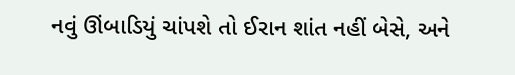નવું ઊંબાડિયું ચાંપશે તો ઈરાન શાંત નહીં બેસે, અને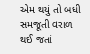એમ થયું તો બધી સમજૂતી વરાળ થઈ જતાં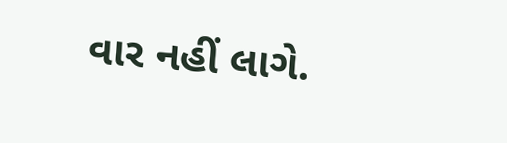વાર નહીં લાગે.